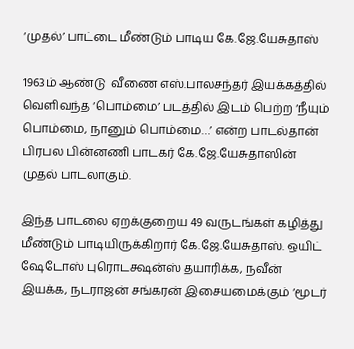‘முதல்’ பாட்டை மீண்டும் பாடிய கே.ஜே.யேசுதாஸ்

1963ம் ஆண்டு  வீணை எஸ்.பாலசந்தர் இயக்கத்தில் வெளிவந்த ‘பொம்மை’ படத்தில் இடம் பெற்ற ‘நீயும் பொம்மை, நானும் பொம்மை…’ என்ற பாடல்தான் பிரபல பின்னணி பாடகர் கே.ஜே.யேசுதாஸின் முதல் பாடலாகும்.

இந்த பாடலை ஏறக்குறைய 49 வருடங்கள் கழித்து மீண்டும் பாடியிருக்கிறார் கே.ஜே.யேசுதாஸ். ஒயிட் ஷேடோஸ் புரொடக்ஷன்ஸ் தயாரிக்க, நவீன் இயக்க, நடராஜன் சங்கரன் இசையமைக்கும் ‘மூடர்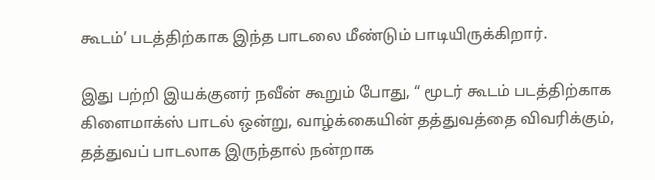கூடம்’ படத்திற்காக இந்த பாடலை மீண்டும் பாடியிருக்கிறார்.

இது பற்றி இயக்குனர் நவீன் கூறும் போது, “ மூடர் கூடம் படத்திற்காக கிளைமாக்ஸ் பாடல் ஒன்று, வாழ்க்கையின் தத்துவத்தை விவரிக்கும், தத்துவப் பாடலாக இருந்தால் நன்றாக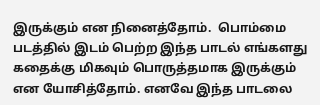இருக்கும் என நினைத்தோம்.  பொம்மை படத்தில் இடம் பெற்ற இந்த பாடல் எங்களது கதைக்கு மிகவும் பொருத்தமாக இருக்கும் என யோசித்தோம். எனவே இந்த பாடலை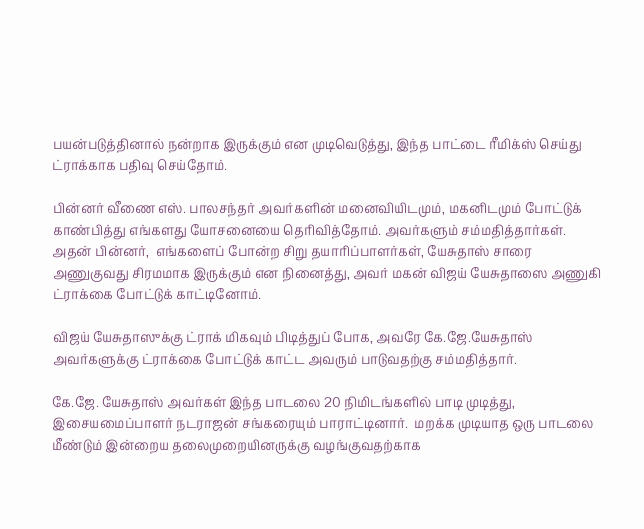பயன்படுத்தினால் நன்றாக இருக்கும் என முடிவெடுத்து, இந்த பாட்டை ரீமிக்ஸ் செய்து ட்ராக்காக பதிவு செய்தோம்.

பின்னர் வீணை எஸ். பாலசந்தர் அவர்களின் மனைவியிடமும், மகனிடமும் போட்டுக் காண்பித்து எங்களது யோசனையை தெரிவித்தோம். அவர்களும் சம்மதித்தார்கள். அதன் பின்னர்,  எங்களைப் போன்ற சிறு தயாரிப்பாளர்கள், யேசுதாஸ் சாரை அணுகுவது சிரமமாக இருக்கும் என நினைத்து, அவர் மகன் விஜய் யேசுதாஸை அணுகி ட்ராக்கை போட்டுக் காட்டினோம்.

விஜய் யேசுதாஸுக்கு ட்ராக் மிகவும் பிடித்துப் போக, அவரே கே.ஜே.யேசுதாஸ் அவர்களுக்கு ட்ராக்கை போட்டுக் காட்ட அவரும் பாடுவதற்கு சம்மதித்தார்.

கே.ஜே. யேசுதாஸ் அவர்கள் இந்த பாடலை 20 நிமிடங்களில் பாடி முடித்து, இசையமைப்பாளர் நடராஜன் சங்கரையும் பாராட்டினார்.  மறக்க முடியாத ஒரு பாடலை மீண்டும் இன்றைய தலைமுறையினருக்கு வழங்குவதற்காக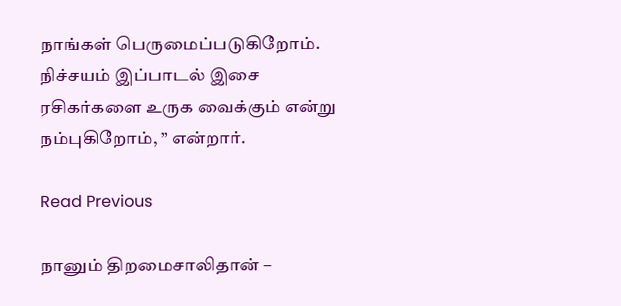நாங்கள் பெருமைப்படுகிறோம். நிச்சயம் இப்பாடல் இசை ரசிகர்களை உருக வைக்கும் என்று நம்புகிறோம், ” என்றார்.

Read Previous

நானும் திறமைசாலிதான் –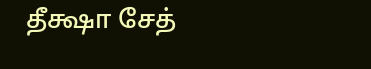தீக்ஷா சேத்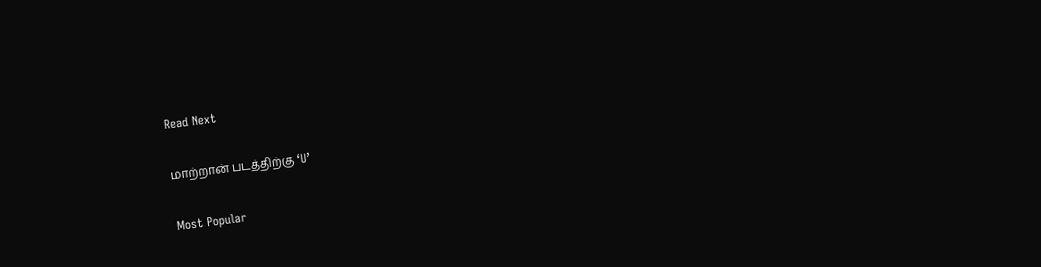Read Next

மாற்றான் படத்திற்கு ‘U’

Most Popular